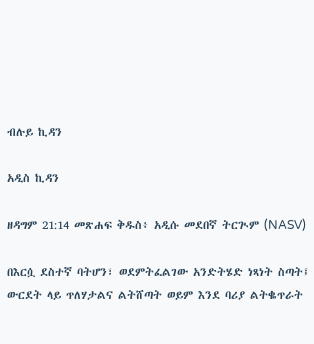ብሉይ ኪዳን

አዲስ ኪዳን

ዘዳግም 21:14 መጽሐፍ ቅዱስ፥ አዲሱ መደበኛ ትርጒም (NASV)

በእርሷ ደስተኛ ባትሆን፣ ወደምትፈልገው አንድትሄድ ነጻነት ስጣት፤ ውርደት ላይ ጥለሃታልና ልትሸጣት ወይም እንደ ባሪያ ልትቈጥራት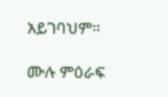አይገባህም።

ሙሉ ምዕራፍ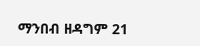ማንበብ ዘዳግም 21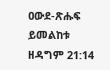ዐውደ-ጽሑፍ ይመልከቱ ዘዳግም 21:14